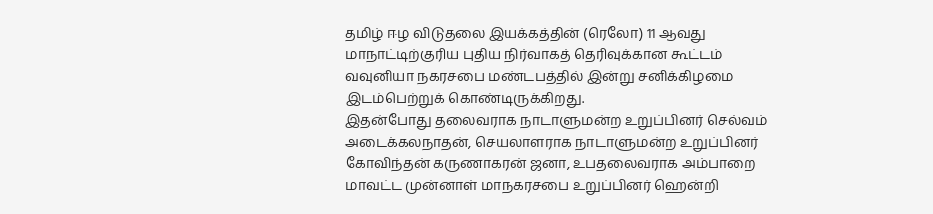தமிழ் ஈழ விடுதலை இயக்கத்தின் (ரெலோ) 11 ஆவது மாநாட்டிற்குரிய புதிய நிர்வாகத் தெரிவுக்கான கூட்டம் வவுனியா நகரசபை மண்டபத்தில் இன்று சனிக்கிழமை இடம்பெற்றுக் கொண்டிருக்கிறது.
இதன்போது தலைவராக நாடாளுமன்ற உறுப்பினர் செல்வம் அடைக்கலநாதன், செயலாளராக நாடாளுமன்ற உறுப்பினர் கோவிந்தன் கருணாகரன் ஜனா, உபதலைவராக அம்பாறை மாவட்ட முன்னாள் மாநகரசபை உறுப்பினர் ஹென்றி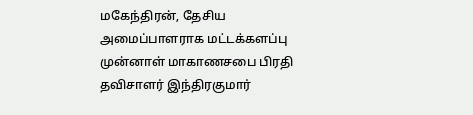மகேந்திரன், தேசிய அமைப்பாளராக மட்டக்களப்பு முன்னாள் மாகாணசபை பிரதி தவிசாளர் இந்திரகுமார்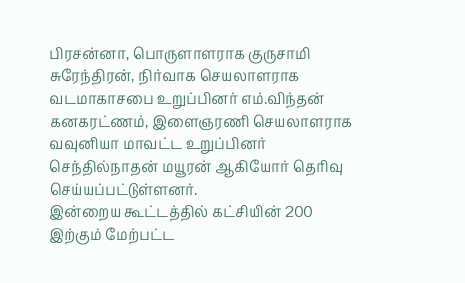பிரசன்னா, பொருளாளராக குருசாமி சுரேந்திரன், நிர்வாக செயலாளராக வடமாகாசபை உறுப்பினர் எம்.விந்தன் கனகரட்ணம், இளைஞரணி செயலாளராக வவுனியா மாவட்ட உறுப்பினர் செந்தில்நாதன் மயூரன் ஆகியோர் தெரிவு செய்யப்பட்டுள்ளனர்.
இன்றைய கூட்டத்தில் கட்சியின் 200 இற்கும் மேற்பட்ட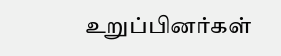உறுப்பினர்கள்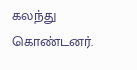கலந்து கொண்டனர்.